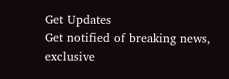Get Updates
Get notified of breaking news, exclusive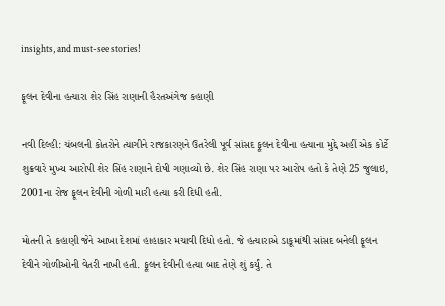insights, and must-see stories!

ફૂલન દેવીના હત્યારા શેર સિંહ રાણાની હૈરતઅંગેજ કહાણી

નવી દિલ્હી: ચંબલની કોતરોને ત્યાગીને રાજકારણને ઉતરેલી પૂર્વ સાંસદ ફૂલન દેવીના હત્યાના મુદ્દે અહીં એક કોર્ટે શુક્રવારે મુખ્ય આરોપી શેર સિંહ રાણાને દોષી ગણાવ્યો છે. શેર સિંહ રાણા પર આરોપ હતો કે તેણે 25 જુલાઇ, 2001ના રોજ ફૂલન દેવીની ગોળી મારી હત્યા કરી દિધી હતી.

મોતની તે કહાણી જેને આખા દેશમાં હાહાકાર મચાવી દિધો હતો. જે હત્યારાએ ડાકૂમાંથી સાંસદ બનેલી ફૂલન દેવીને ગોળીઓની વેતરી નાખી હતી. ફૂલન દેવીની હત્યા બાદ તેણે શું કર્યું. તે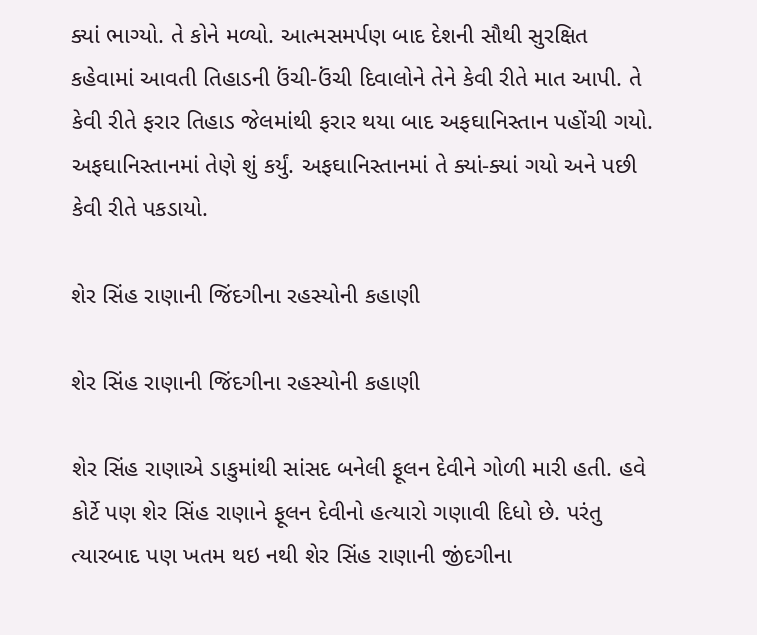ક્યાં ભાગ્યો. તે કોને મળ્યો. આત્મસમર્પણ બાદ દેશની સૌથી સુરક્ષિત કહેવામાં આવતી તિહાડની ઉંચી-ઉંચી દિવાલોને તેને કેવી રીતે માત આપી. તે કેવી રીતે ફરાર તિહાડ જેલમાંથી ફરાર થયા બાદ અફઘાનિસ્તાન પહોંચી ગયો. અફઘાનિસ્તાનમાં તેણે શું કર્યું. અફઘાનિસ્તાનમાં તે ક્યાં-ક્યાં ગયો અને પછી કેવી રીતે પકડાયો.

શેર સિંહ રાણાની જિંદગીના રહસ્યોની કહાણી

શેર સિંહ રાણાની જિંદગીના રહસ્યોની કહાણી

શેર સિંહ રાણાએ ડાકુમાંથી સાંસદ બનેલી ફૂલન દેવીને ગોળી મારી હતી. હવે કોર્ટે પણ શેર સિંહ રાણાને ફૂલન દેવીનો હત્યારો ગણાવી દિધો છે. પરંતુ ત્યારબાદ પણ ખતમ થઇ નથી શેર સિંહ રાણાની જીંદગીના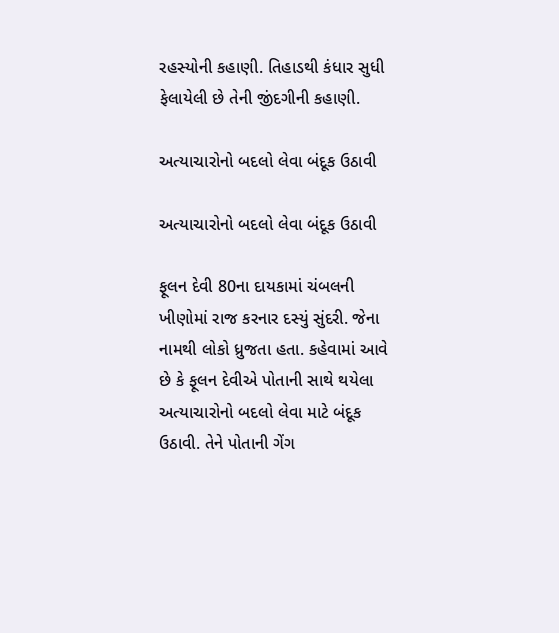રહસ્યોની કહાણી. તિહાડથી કંધાર સુધી ફેલાયેલી છે તેની જીંદગીની કહાણી.

અત્યાચારોનો બદલો લેવા બંદૂક ઉઠાવી

અત્યાચારોનો બદલો લેવા બંદૂક ઉઠાવી

ફૂલન દેવી 80ના દાયકામાં ચંબલની ખીણોમાં રાજ કરનાર દસ્યું સુંદરી. જેના નામથી લોકો ધ્રુજતા હતા. કહેવામાં આવે છે કે ફૂલન દેવીએ પોતાની સાથે થયેલા અત્યાચારોનો બદલો લેવા માટે બંદૂક ઉઠાવી. તેને પોતાની ગેંગ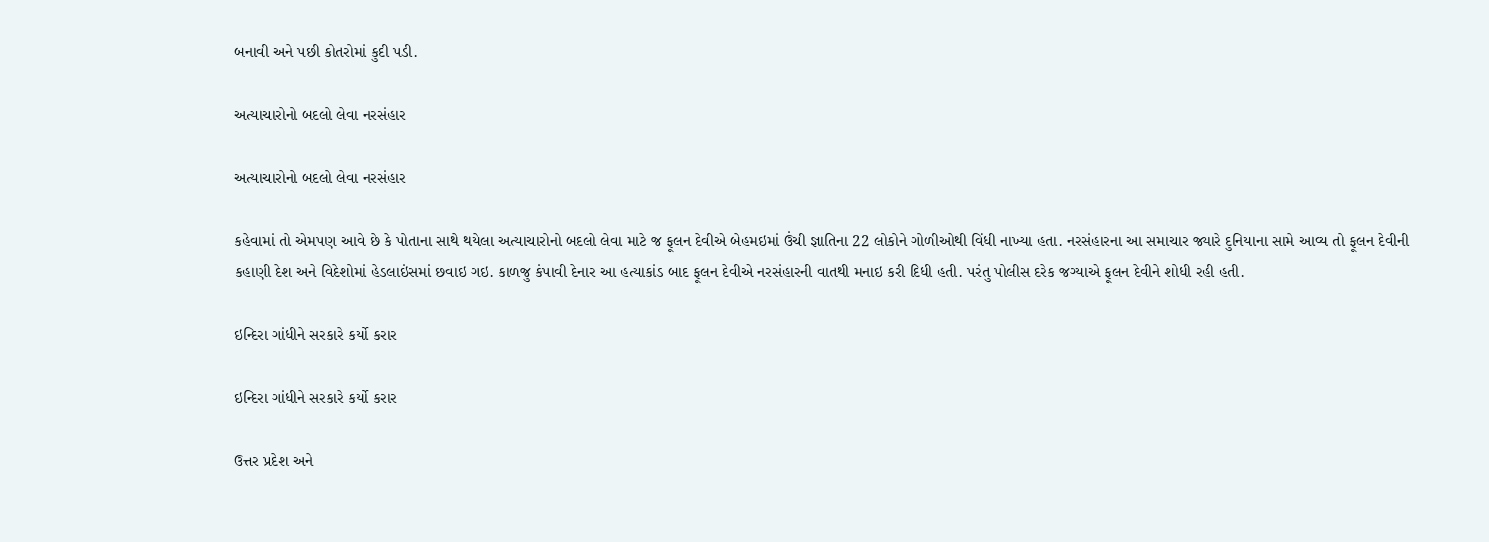બનાવી અને પછી કોતરોમાં કુદી પડી.

અત્યાચારોનો બદલો લેવા નરસંહાર

અત્યાચારોનો બદલો લેવા નરસંહાર

કહેવામાં તો એમપણ આવે છે કે પોતાના સાથે થયેલા અત્યાચારોનો બદલો લેવા માટે જ ફૂલન દેવીએ બેહમઇમાં ઉંચી જ્ઞાતિના 22 લોકોને ગોળીઓથી વિંધી નાખ્યા હતા. નરસંહારના આ સમાચાર જ્યારે દુનિયાના સામે આવ્ય તો ફૂલન દેવીની કહાણી દેશ અને વિદેશોમાં હેડલાઇંસમાં છવાઇ ગઇ. કાળજુ કંપાવી દેનાર આ હત્યાકાંડ બાદ ફૂલન દેવીએ નરસંહારની વાતથી મનાઇ કરી દિધી હતી. પરંતુ પોલીસ દરેક જગ્યાએ ફૂલન દેવીને શોધી રહી હતી.

ઇન્દિરા ગાંધીને સરકારે કર્યો કરાર

ઇન્દિરા ગાંધીને સરકારે કર્યો કરાર

ઉત્તર પ્રદેશ અને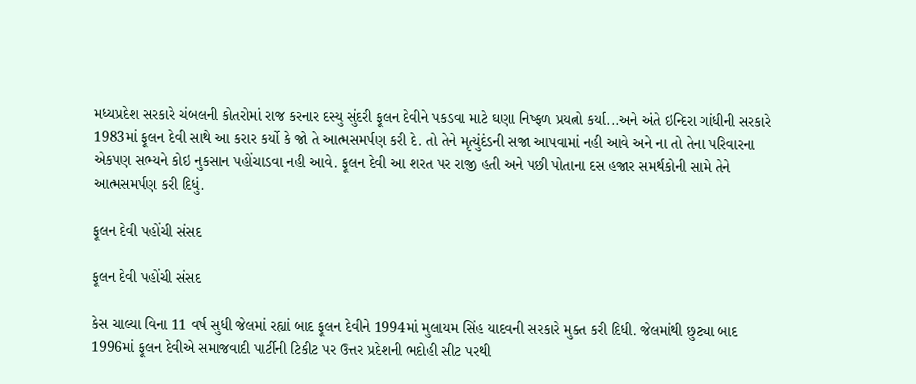મધ્યપ્રદેશ સરકારે ચંબલની કોતરોમાં રાજ કરનાર દસ્યુ સુંદરી ફૂલન દેવીને પકડવા માટે ઘણા નિષ્ફળ પ્રયત્નો કર્યા...અને અંતે ઇન્દિરા ગાંધીની સરકારે 1983માં ફૂલન દેવી સાથે આ કરાર કર્યો કે જો તે આત્મસમર્પણ કરી દે. તો તેને મૃત્યુંદંડની સજા આપવામાં નહી આવે અને ના તો તેના પરિવારના એકપણ સભ્યને કોઇ નુકસાન પહોંચાડવા નહી આવે. ફૂલન દેવી આ શરત પર રાજી હતી અને પછી પોતાના દસ હજાર સમર્થકોની સામે તેને આત્મસમર્પણ કરી દિધું.

ફૂલન દેવી પહોંચી સંસદ

ફૂલન દેવી પહોંચી સંસદ

કેસ ચાલ્યા વિના 11 વર્ષ સુધી જેલમાં રહ્યાં બાદ ફૂલન દેવીને 1994માં મુલાયમ સિંહ યાદવની સરકારે મુક્ત કરી દિધી. જેલમાંથી છુટ્યા બાદ 1996માં ફૂલન દેવીએ સમાજવાદી પાર્ટીની ટિકીટ પર ઉત્તર પ્રદેશની ભદોહી સીટ પરથી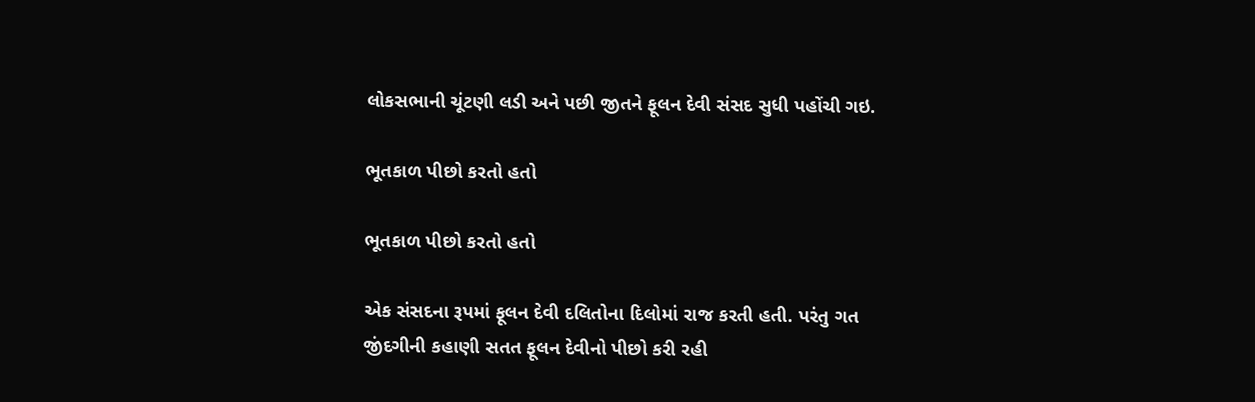લોકસભાની ચૂંટણી લડી અને પછી જીતને ફૂલન દેવી સંસદ સુધી પહોંચી ગઇ.

ભૂતકાળ પીછો કરતો હતો

ભૂતકાળ પીછો કરતો હતો

એક સંસદના રૂપમાં ફૂલન દેવી દલિતોના દિલોમાં રાજ કરતી હતી. પરંતુ ગત જીંદગીની કહાણી સતત ફૂલન દેવીનો પીછો કરી રહી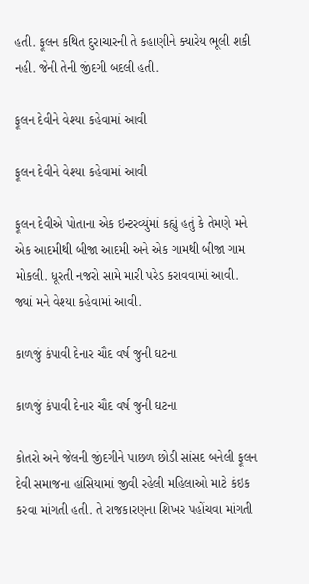હતી. ફૂલન કથિત દુરાચારની તે કહાણીને ક્યારેય ભૂલી શકી નહી. જેની તેની જીંદગી બદલી હતી.

ફૂલન દેવીને વેશ્યા કહેવામાં આવી

ફૂલન દેવીને વેશ્યા કહેવામાં આવી

ફૂલન દેવીએ પોતાના એક ઇન્ટરવ્યુંમાં કહ્યું હતું કે તેમણે મને એક આદમીથી બીજા આદમી અને એક ગામથી બીજા ગામ મોકલી. ધૂરતી નજરો સામે મારી પરેડ કરાવવામાં આવી. જ્યાં મને વેશ્યા કહેવામાં આવી.

કાળજું કંપાવી દેનાર ચૌદ વર્ષ જુની ઘટના

કાળજું કંપાવી દેનાર ચૌદ વર્ષ જુની ઘટના

કોતરો અને જેલની જીંદગીને પાછળ છોડી સાંસદ બનેલી ફૂલન દેવી સમાજના હાંસિયામાં જીવી રહેલી મહિલાઓ માટે કંઇક કરવા માંગતી હતી. તે રાજકારણના શિખર પહોંચવા માંગતી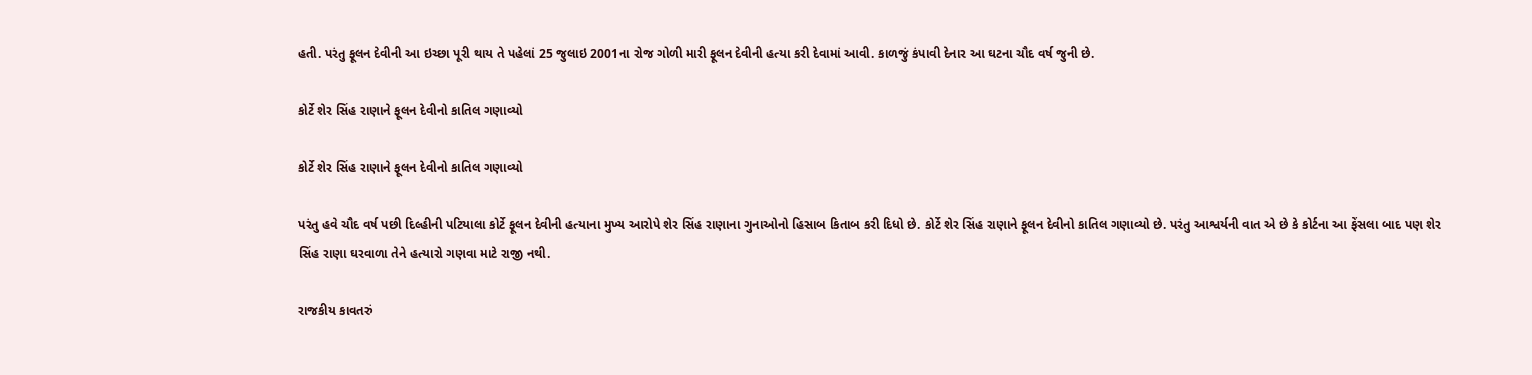હતી. પરંતુ ફૂલન દેવીની આ ઇચ્છા પૂરી થાય તે પહેલાં 25 જુલાઇ 2001ના રોજ ગોળી મારી ફૂલન દેવીની હત્યા કરી દેવામાં આવી. કાળજું કંપાવી દેનાર આ ઘટના ચૌદ વર્ષ જુની છે.

કોર્ટે શેર સિંહ રાણાને ફૂલન દેવીનો કાતિલ ગણાવ્યો

કોર્ટે શેર સિંહ રાણાને ફૂલન દેવીનો કાતિલ ગણાવ્યો

પરંતુ હવે ચૌદ વર્ષ પછી દિલ્હીની પટિયાલા કોર્ટે ફૂલન દેવીની હત્યાના મુખ્ય આરોપે શેર સિંહ રાણાના ગુનાઓનો હિસાબ કિતાબ કરી દિધો છે. કોર્ટે શેર સિંહ રાણાને ફૂલન દેવીનો કાતિલ ગણાવ્યો છે. પરંતુ આશ્વર્યની વાત એ છે કે કોર્ટના આ ફેંસલા બાદ પણ શેર સિંહ રાણા ઘરવાળા તેને હત્યારો ગણવા માટે રાજી નથી.

રાજકીય કાવતરું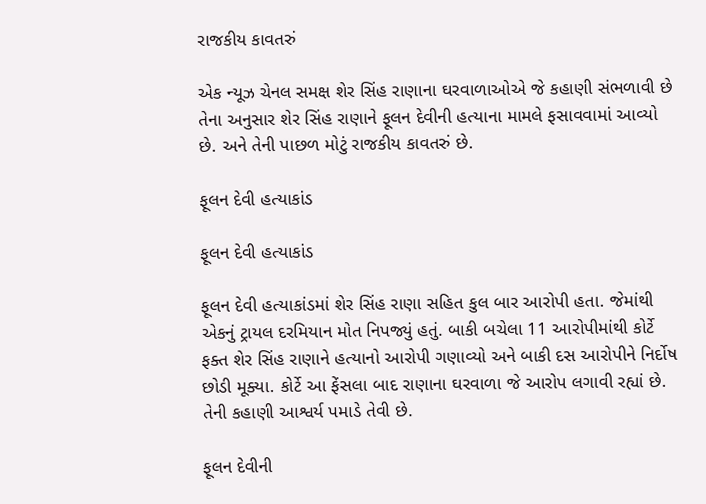રાજકીય કાવતરું

એક ન્યૂઝ ચેનલ સમક્ષ શેર સિંહ રાણાના ઘરવાળાઓએ જે કહાણી સંભળાવી છે તેના અનુસાર શેર સિંહ રાણાને ફૂલન દેવીની હત્યાના મામલે ફસાવવામાં આવ્યો છે. અને તેની પાછળ મોટું રાજકીય કાવતરું છે.

ફૂલન દેવી હત્યાકાંડ

ફૂલન દેવી હત્યાકાંડ

ફૂલન દેવી હત્યાકાંડમાં શેર સિંહ રાણા સહિત કુલ બાર આરોપી હતા. જેમાંથી એકનું ટ્રાયલ દરમિયાન મોત નિપજ્યું હતું. બાકી બચેલા 11 આરોપીમાંથી કોર્ટે ફક્ત શેર સિંહ રાણાને હત્યાનો આરોપી ગણાવ્યો અને બાકી દસ આરોપીને નિર્દોષ છોડી મૂક્યા. કોર્ટે આ ફેંસલા બાદ રાણાના ઘરવાળા જે આરોપ લગાવી રહ્યાં છે. તેની કહાણી આશ્વર્ય પમાડે તેવી છે.

ફૂલન દેવીની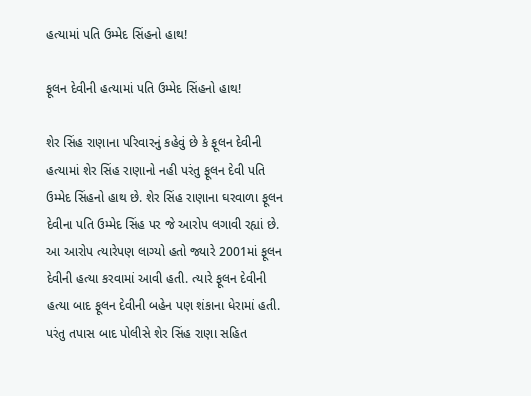હત્યામાં પતિ ઉમ્મેદ સિંહનો હાથ!

ફૂલન દેવીની હત્યામાં પતિ ઉમ્મેદ સિંહનો હાથ!

શેર સિંહ રાણાના પરિવારનું કહેવું છે કે ફૂલન દેવીની હત્યામાં શેર સિંહ રાણાનો નહી પરંતુ ફૂલન દેવી પતિ ઉમ્મેદ સિંહનો હાથ છે. શેર સિંહ રાણાના ઘરવાળા ફૂલન દેવીના પતિ ઉમ્મેદ સિંહ પર જે આરોપ લગાવી રહ્યાં છે. આ આરોપ ત્યારેપણ લાગ્યો હતો જ્યારે 2001માં ફૂલન દેવીની હત્યા કરવામાં આવી હતી. ત્યારે ફૂલન દેવીની હત્યા બાદ ફૂલન દેવીની બહેન પણ શંકાના ધેરામાં હતી. પરંતુ તપાસ બાદ પોલીસે શેર સિંહ રાણા સહિત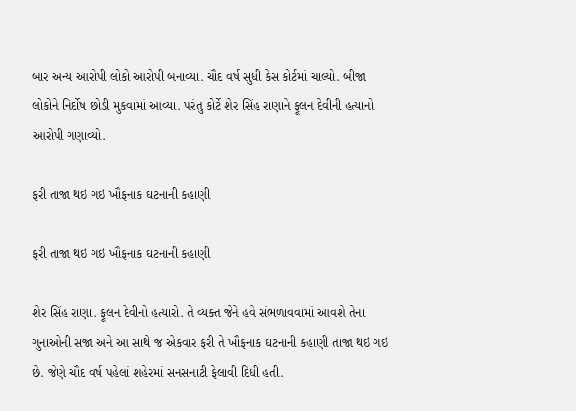બાર અન્ય આરોપી લોકો આરોપી બનાવ્યા. ચૌદ વર્ષ સુધી કેસ કોર્ટમાં ચાલ્યો. બીજા લોકોને નિર્દોષ છોડી મુકવામાં આવ્યા. પરંતુ કોર્ટે શેર સિંહ રાણાને ફૂલન દેવીની હત્યાનો આરોપી ગણાવ્યો.

ફરી તાજા થઇ ગઇ ખૌફનાક ઘટનાની કહાણી

ફરી તાજા થઇ ગઇ ખૌફનાક ઘટનાની કહાણી

શેર સિંહ રાણા. ફૂલન દેવીનો હત્યારો. તે વ્યક્ત જેને હવે સંભળાવવામાં આવશે તેના ગુનાઓની સજા અને આ સાથે જ એકવાર ફરી તે ખૌફનાક ઘટનાની કહાણી તાજા થઇ ગઇ છે. જેણે ચૌદ વર્ષ પહેલાં શહેરમાં સનસનાટી ફેલાવી દિધી હતી.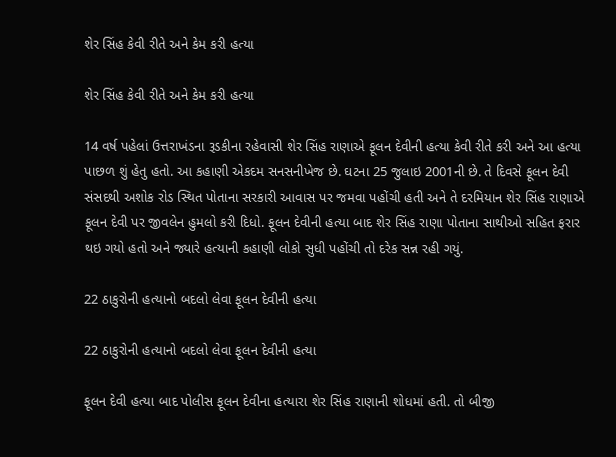શેર સિંહ કેવી રીતે અને કેમ કરી હત્યા

શેર સિંહ કેવી રીતે અને કેમ કરી હત્યા

14 વર્ષ પહેલાં ઉત્તરાખંડના રૂડકીના રહેવાસી શેર સિંહ રાણાએ ફૂલન દેવીની હત્યા કેવી રીતે કરી અને આ હત્યા પાછળ શું હેતુ હતો. આ કહાણી એકદમ સનસનીખેજ છે. ઘટના 25 જુલાઇ 2001ની છે. તે દિવસે ફૂલન દેવી સંસદથી અશોક રોડ સ્થિત પોતાના સરકારી આવાસ પર જમવા પહોંચી હતી અને તે દરમિયાન શેર સિંહ રાણાએ ફૂલન દેવી પર જીવલેન હુમલો કરી દિધો. ફૂલન દેવીની હત્યા બાદ શેર સિંહ રાણા પોતાના સાથીઓ સહિત ફરાર થઇ ગયો હતો અને જ્યારે હત્યાની કહાણી લોકો સુધી પહોંચી તો દરેક સન્ન રહી ગયું.

22 ઠાકુરોની હત્યાનો બદલો લેવા ફૂલન દેવીની હત્યા

22 ઠાકુરોની હત્યાનો બદલો લેવા ફૂલન દેવીની હત્યા

ફૂલન દેવી હત્યા બાદ પોલીસ ફૂલન દેવીના હત્યારા શેર સિંહ રાણાની શોધમાં હતી. તો બીજી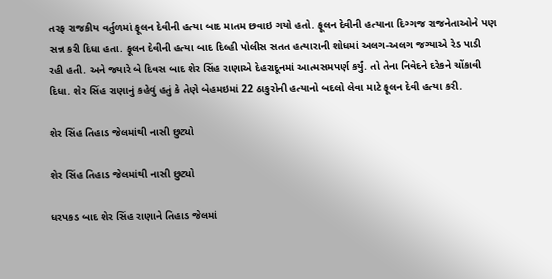તરફ રાજકીય વર્તુળમાં ફૂલન દેવીની હત્યા બાદ માતમ છવાઇ ગયો હતો. ફૂલન દેવીની હત્યાના દિગ્ગજ રાજનેતાઓને પણ સન્ન કરી દિધા હતા. ફૂલન દેવીની હત્યા બાદ દિલ્હી પોલીસ સતત હત્યારાની શોધમાં અલગ-અલગ જગ્યાએ રેડ પાડી રહી હતી. અને જ્યારે બે દિવસ બાદ શેર સિંહ રાણાએ દેહરાદૂનમાં આત્મસમપર્ણ કર્યું. તો તેના નિવેદને દરેકને ચોંકાવી દિધા. શેર સિંહ રાણાનું કહેવું હતું કે તેણે બેહમઇમાં 22 ઠાકુરોની હત્યાનો બદલો લેવા માટે ફૂલન દેવી હત્યા કરી.

શેર સિંહ તિહાડ જેલમાંથી નાસી છુટ્યો

શેર સિંહ તિહાડ જેલમાંથી નાસી છુટ્યો

ધરપકડ બાદ શેર સિંહ રાણાને તિહાડ જેલમાં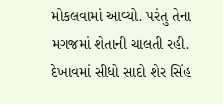મોકલવામાં આવ્યો. પરંતુ તેના મગજમાં શેતાની ચાલતી રહી. દેખાવમાં સીધો સાદો શેર સિંહ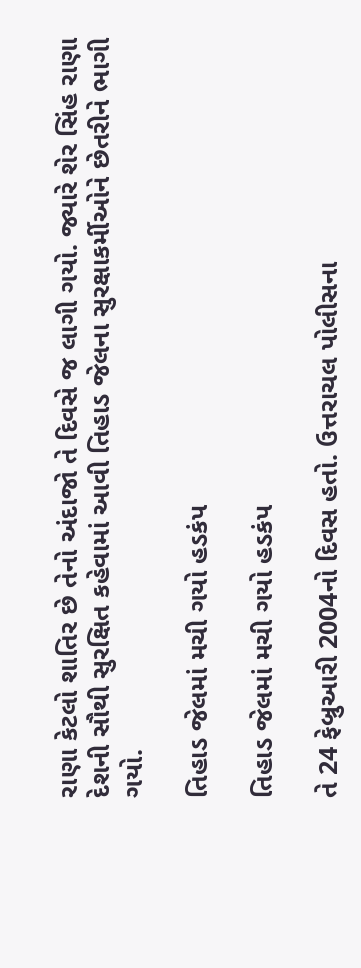રાણા કેટલો શાતિર છે તેનો અંદાજો તે દિવસે જ લાગી ગયો. જ્યારે શેર સિંહ રાણા દેશની સૌથી સુરક્ષિત કહેવામાં આવી તિહાડ જેલના સુરક્ષાકર્મીઓને છેતરીને ભાગી ગયો.

તિહાડ જેલમાં મચી ગયો હડકંપ

તિહાડ જેલમાં મચી ગયો હડકંપ

તે 24 ફેબ્રુઆરી 2004નો દિવસ હતો. ઉત્તરાચલ પોલીસના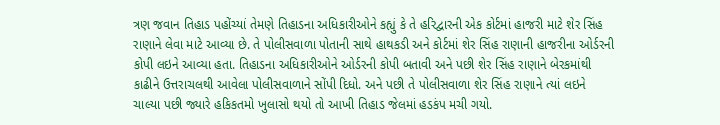ત્રણ જવાન તિહાડ પહોંચ્યાં તેમણે તિહાડના અધિકારીઓને કહ્યું કે તે હરિદ્વારની એક કોર્ટમાં હાજરી માટે શેર સિંહ રાણાને લેવા માટે આવ્યા છે. તે પોલીસવાળા પોતાની સાથે હાથકડી અને કોર્ટમાં શેર સિંહ રાણાની હાજરીના ઓર્ડરની કોપી લઇને આવ્યા હતા. તિહાડના અધિકારીઓને ઓર્ડરની કોપી બતાવી અને પછી શેર સિંહ રાણાને બેરકમાંથી કાઢીને ઉત્તરાચલથી આવેલા પોલીસવાળાને સોંપી દિધો. અને પછી તે પોલીસવાળા શેર સિંહ રાણાને ત્યાં લઇને ચાલ્યા પછી જ્યારે હકિકતમો ખુલાસો થયો તો આખી તિહાડ જેલમાં હડકંપ મચી ગયો.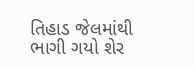તિહાડ જેલમાંથી ભાગી ગયો શેર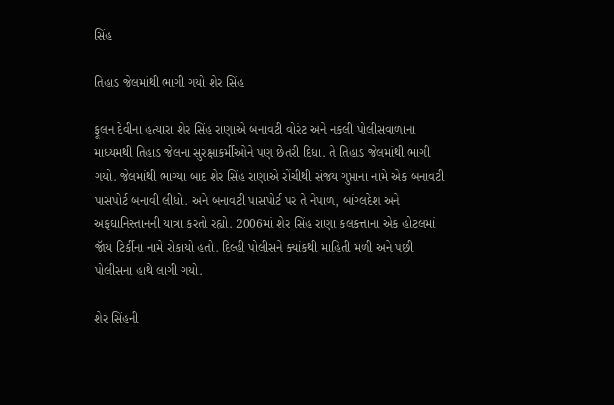સિંહ

તિહાડ જેલમાંથી ભાગી ગયો શેર સિંહ

ફૂલન દેવીના હત્યારા શેર સિંહ રાણાએ બનાવટી વોરંટ અને નકલી પોલીસવાળાના માધ્યમથી તિહાડ જેલના સુરક્ષાકર્મીઓને પણ છેતરી દિધા. તે તિહાડ જેલમાંથી ભાગી ગયો. જેલમાંથી ભાગ્યા બાદ શેર સિંહ રાણાએ રોંચીથી સંજય ગુપ્તાના નામે એક બનાવટી પાસપોર્ટ બનાવી લીધો. અને બનાવટી પાસપોર્ટ પર તે નેપાળ, બાંગ્લદેશ અને અફઘાનિસ્તાનની યાત્રા કરતો રહ્યો. 2006માં શેર સિંહ રાણા કલકત્તાના એક હોટલમાં જૉય ટિર્કીના નામે રોકાયો હતો. દિલ્હી પોલીસને ક્યાંકથી માહિતી મળી અને પછી પોલીસના હાથે લાગી ગયો.

શેર સિંહની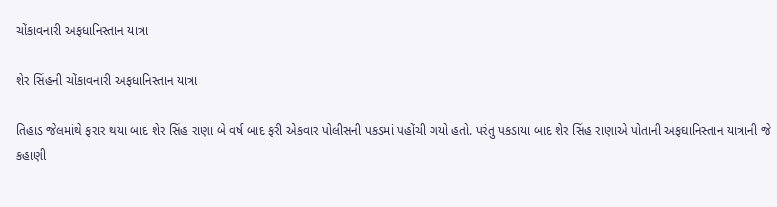ચોંકાવનારી અફધાનિસ્તાન યાત્રા

શેર સિંહની ચોંકાવનારી અફધાનિસ્તાન યાત્રા

તિહાડ જેલમાંથે ફરાર થયા બાદ શેર સિંહ રાણા બે વર્ષ બાદ ફરી એકવાર પોલીસની પકડમાં પહોંચી ગયો હતો. પરંતુ પકડાયા બાદ શેર સિંહ રાણાએ પોતાની અફઘાનિસ્તાન યાત્રાની જે કહાણી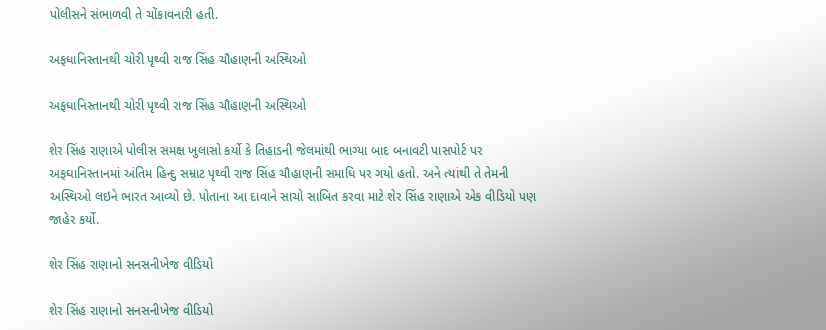પોલીસને સંભાળવી તે ચોંકાવનારી હતી.

અફધાનિસ્તાનથી ચોરી પૃથ્વી રાજ સિંહ ચૌહાણની અસ્થિઓ

અફધાનિસ્તાનથી ચોરી પૃથ્વી રાજ સિંહ ચૌહાણની અસ્થિઓ

શેર સિંહ રાણાએ પોલીસ સમક્ષ ખુલાસો કર્યો કે તિહાડની જેલમાંથી ભાગ્યા બાદ બનાવટી પાસપોર્ટ પર અફઘાનિસ્તાનમાં અંતિમ હિન્દુ સમ્રાટ પૃથ્વી રાજ સિંહ ચૌહાણની સમાધિ પર ગયો હતો. અને ત્યાંથી તે તેમની અસ્થિઓ લઇને ભારત આવ્યો છે. પોતાના આ દાવાને સાચો સાબિત કરવા માટે શેર સિંહ રાણાએ એક વીડિયો પણ જાહેર કર્યો.

શેર સિંહ રાણાનો સનસનીખેજ વીડિયો

શેર સિંહ રાણાનો સનસનીખેજ વીડિયો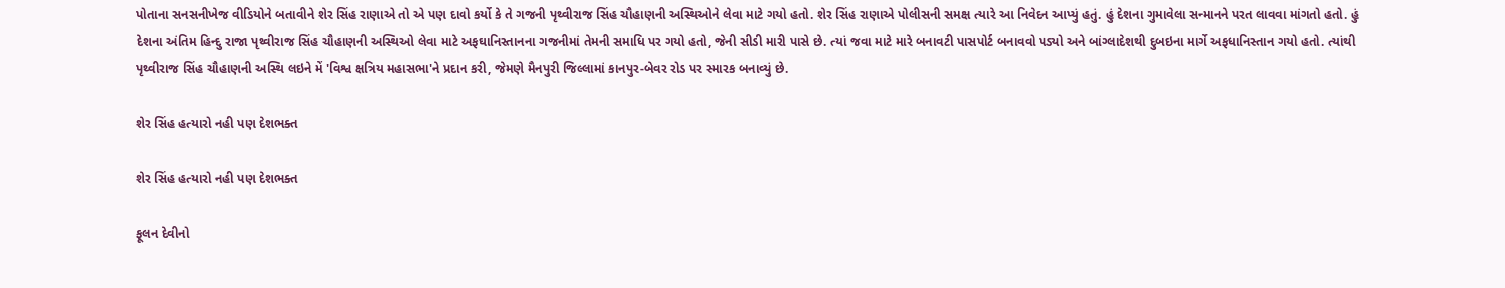પોતાના સનસનીખેજ વીડિયોને બતાવીને શેર સિંહ રાણાએ તો એ પણ દાવો કર્યો કે તે ગજની પૃથ્વીરાજ સિંહ ચૌહાણની અસ્થિઓને લેવા માટે ગયો હતો. શેર સિંહ રાણાએ પોલીસની સમક્ષ ત્યારે આ નિવેદન આપ્યું હતું. હું દેશના ગુમાવેલા સન્માનને પરત લાવવા માંગતો હતો. હું દેશના અંતિમ હિન્દુ રાજા પૃથ્વીરાજ સિંહ ચૌહાણની અસ્થિઓ લેવા માટે અફઘાનિસ્તાનના ગજનીમાં તેમની સમાધિ પર ગયો હતો, જેની સીડી મારી પાસે છે. ત્યાં જવા માટે મારે બનાવટી પાસપોર્ટ બનાવવો પડ્યો અને બાંગ્લાદેશથી દુબઇના માર્ગે અફધાનિસ્તાન ગયો હતો. ત્યાંથી પૃથ્વીરાજ સિંહ ચૌહાણની અસ્થિ લઇને મેં 'વિશ્વ ક્ષત્રિય મહાસભા'ને પ્રદાન કરી, જેમણે મૈનપુરી જિલ્લામાં કાનપુર-બેવર રોડ પર સ્મારક બનાવ્યું છે.

શેર સિંહ હત્યારો નહી પણ દેશભક્ત

શેર સિંહ હત્યારો નહી પણ દેશભક્ત

ફૂલન દેવીનો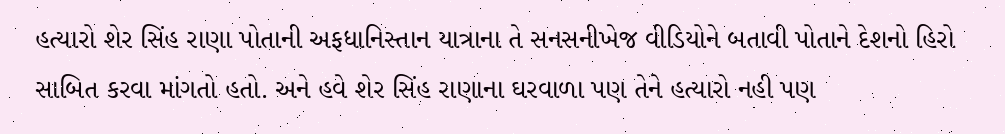હત્યારો શેર સિંહ રાણા પોતાની અફધાનિસ્તાન યાત્રાના તે સનસનીખેજ વીડિયોને બતાવી પોતાને દેશનો હિરો સાબિત કરવા માંગતો હતો. અને હવે શેર સિંહ રાણાના ઘરવાળા પણ તેને હત્યારો નહી પણ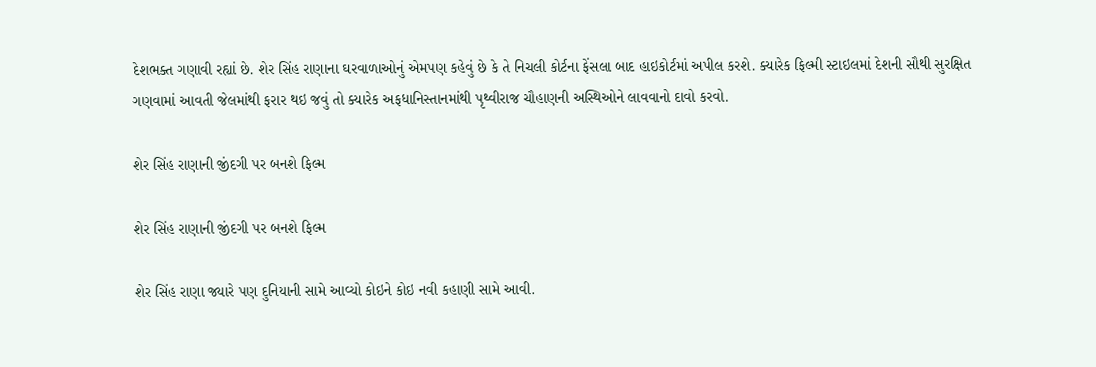દેશભક્ત ગણાવી રહ્યાં છે. શેર સિંહ રાણાના ઘરવાળાઓનું એમપણ કહેવું છે કે તે નિચલી કોર્ટના ફેંસલા બાદ હાઇકોર્ટમાં અપીલ કરશે. ક્યારેક ફિલ્મી સ્ટાઇલમાં દેશની સૌથી સુરક્ષિત ગણવામાં આવતી જેલમાંથી ફરાર થઇ જવું તો ક્યારેક અફધાનિસ્તાનમાંથી પૃથ્વીરાજ ચૌહાણની અસ્થિઓને લાવવાનો દાવો કરવો.

શેર સિંહ રાણાની જીંદગી પર બનશે ફિલ્મ

શેર સિંહ રાણાની જીંદગી પર બનશે ફિલ્મ

શેર સિંહ રાણા જ્યારે પણ દુનિયાની સામે આવ્યો કોઇને કોઇ નવી કહાણી સામે આવી.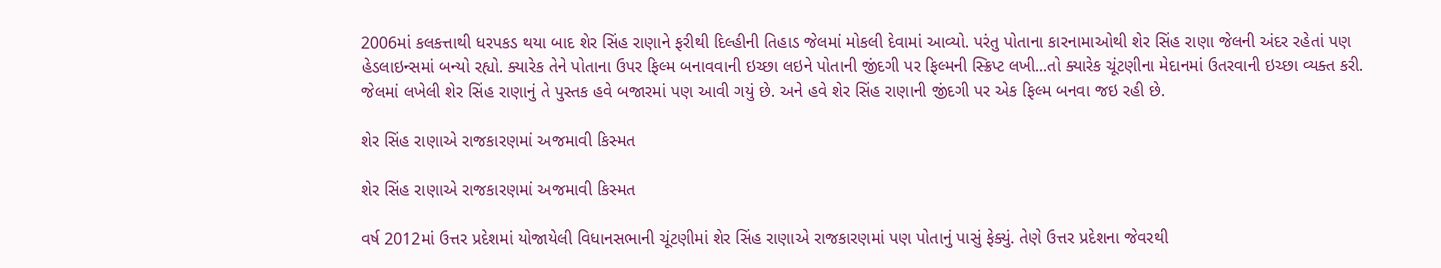2006માં કલકત્તાથી ધરપકડ થયા બાદ શેર સિંહ રાણાને ફરીથી દિલ્હીની તિહાડ જેલમાં મોકલી દેવામાં આવ્યો. પરંતુ પોતાના કારનામાઓથી શેર સિંહ રાણા જેલની અંદર રહેતાં પણ હેડલાઇન્સમાં બન્યો રહ્યો. ક્યારેક તેને પોતાના ઉપર ફિલ્મ બનાવવાની ઇચ્છા લઇને પોતાની જીંદગી પર ફિલ્મની સ્ક્રિપ્ટ લખી...તો ક્યારેક ચૂંટણીના મેદાનમાં ઉતરવાની ઇચ્છા વ્યક્ત કરી. જેલમાં લખેલી શેર સિંહ રાણાનું તે પુસ્તક હવે બજારમાં પણ આવી ગયું છે. અને હવે શેર સિંહ રાણાની જીંદગી પર એક ફિલ્મ બનવા જઇ રહી છે.

શેર સિંહ રાણાએ રાજકારણમાં અજમાવી કિસ્મત

શેર સિંહ રાણાએ રાજકારણમાં અજમાવી કિસ્મત

વર્ષ 2012માં ઉત્તર પ્રદેશમાં યોજાયેલી વિધાનસભાની ચૂંટણીમાં શેર સિંહ રાણાએ રાજકારણમાં પણ પોતાનું પાસું ફેક્યું. તેણે ઉત્તર પ્રદેશના જેવરથી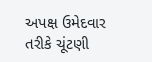અપક્ષ ઉમેદવાર તરીકે ચૂંટણી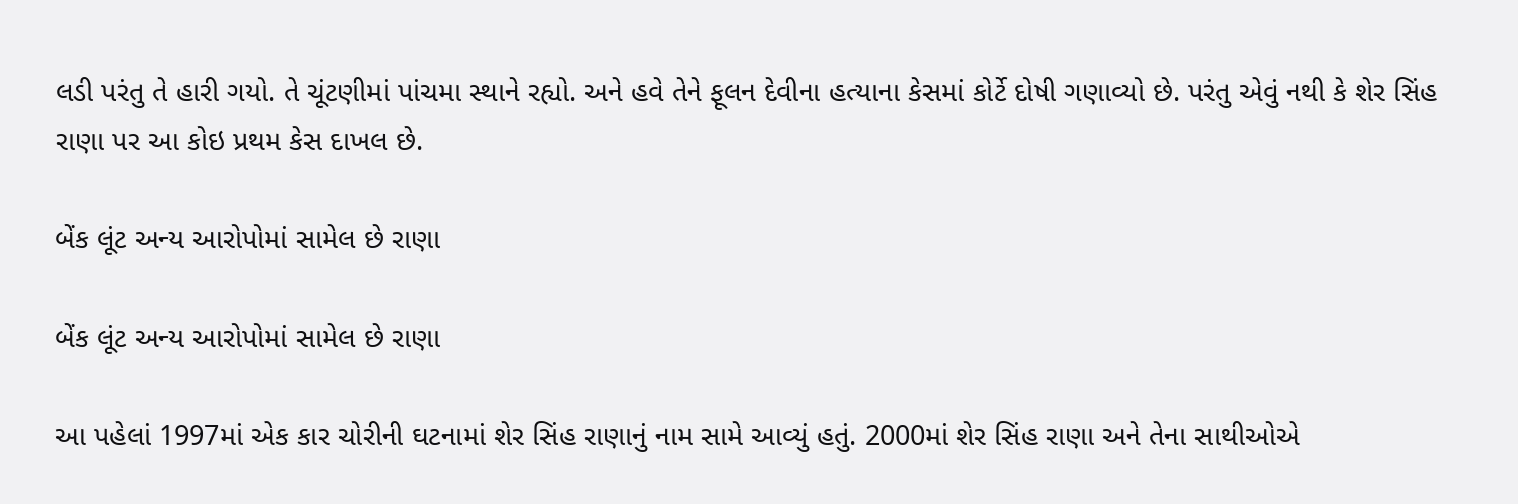લડી પરંતુ તે હારી ગયો. તે ચૂંટણીમાં પાંચમા સ્થાને રહ્યો. અને હવે તેને ફૂલન દેવીના હત્યાના કેસમાં કોર્ટે દોષી ગણાવ્યો છે. પરંતુ એવું નથી કે શેર સિંહ રાણા પર આ કોઇ પ્રથમ કેસ દાખલ છે.

બેંક લૂંટ અન્ય આરોપોમાં સામેલ છે રાણા

બેંક લૂંટ અન્ય આરોપોમાં સામેલ છે રાણા

આ પહેલાં 1997માં એક કાર ચોરીની ઘટનામાં શેર સિંહ રાણાનું નામ સામે આવ્યું હતું. 2000માં શેર સિંહ રાણા અને તેના સાથીઓએ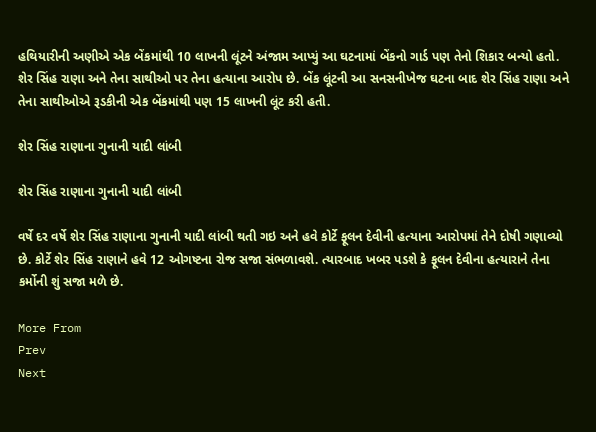હથિયારીની અણીએ એક બેંકમાંથી 10 લાખની લૂંટને અંજામ આપ્યું આ ઘટનામાં બેંકનો ગાર્ડ પણ તેનો શિકાર બન્યો હતો. શેર સિંહ રાણા અને તેના સાથીઓ પર તેના હત્યાના આરોપ છે. બેંક લૂંટની આ સનસનીખેજ ઘટના બાદ શેર સિંહ રાણા અને તેના સાથીઓએ રૂડકીની એક બેંકમાંથી પણ 15 લાખની લૂંટ કરી હતી.

શેર સિંહ રાણાના ગુનાની યાદી લાંબી

શેર સિંહ રાણાના ગુનાની યાદી લાંબી

વર્ષે દર વર્ષે શેર સિંહ રાણાના ગુનાની યાદી લાંબી થતી ગઇ અને હવે કોર્ટે ફૂલન દેવીની હત્યાના આરોપમાં તેને દોષી ગણાવ્યો છે. કોર્ટે શેર સિંહ રાણાને હવે 12 ઓગષ્ટના રોજ સજા સંભળાવશે. ત્યારબાદ ખબર પડશે કે ફૂલન દેવીના હત્યારાને તેના કર્મોની શું સજા મળે છે.

More From
Prev
Next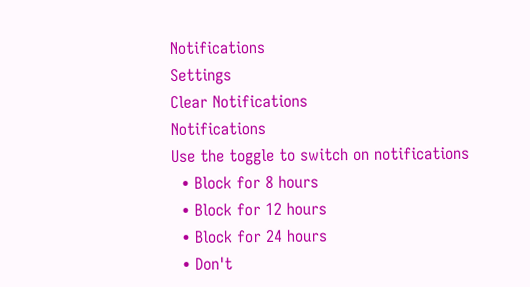Notifications
Settings
Clear Notifications
Notifications
Use the toggle to switch on notifications
  • Block for 8 hours
  • Block for 12 hours
  • Block for 24 hours
  • Don't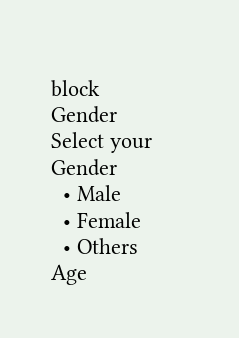block
Gender
Select your Gender
  • Male
  • Female
  • Others
Age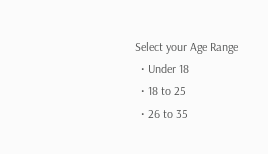Select your Age Range
  • Under 18
  • 18 to 25
  • 26 to 35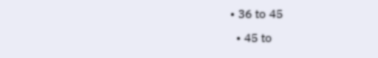• 36 to 45
  • 45 to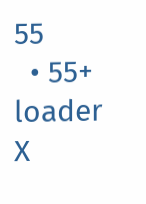55
  • 55+
loader
X